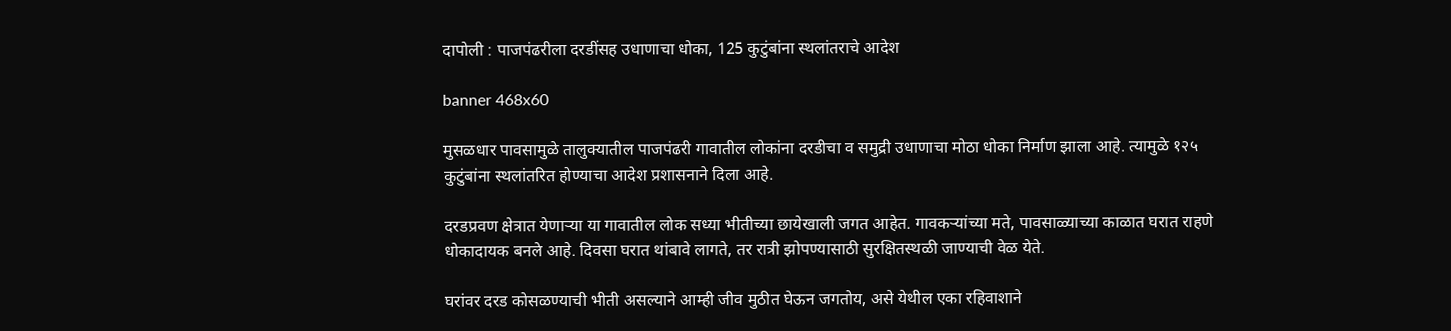दापोली : पाजपंढरीला दरडींसह उधाणाचा धोका, 125 कुटुंबांना स्थलांतराचे आदेश

banner 468x60

मुसळधार पावसामुळे तालुक्यातील पाजपंढरी गावातील लोकांना दरडीचा व समुद्री उधाणाचा मोठा धोका निर्माण झाला आहे. त्यामुळे १२५ कुटुंबांना स्थलांतरित होण्याचा आदेश प्रशासनाने दिला आहे.

दरडप्रवण क्षेत्रात येणाऱ्या या गावातील लोक सध्या भीतीच्या छायेखाली जगत आहेत. गावकऱ्यांच्या मते, पावसाळ्याच्या काळात घरात राहणे धोकादायक बनले आहे. दिवसा घरात थांबावे लागते, तर रात्री झोपण्यासाठी सुरक्षितस्थळी जाण्याची वेळ येते.

घरांवर दरड कोसळण्याची भीती असल्याने आम्ही जीव मुठीत घेऊन जगतोय, असे येथील एका रहिवाशाने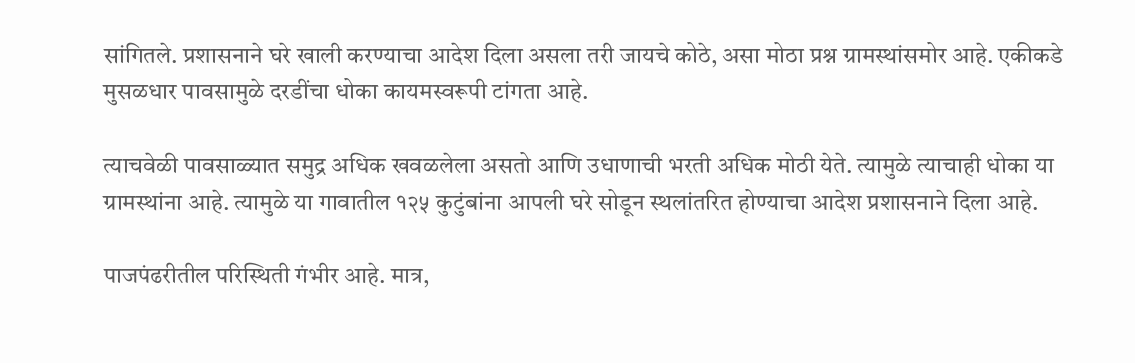सांगितले. प्रशासनाने घरे खाली करण्याचा आदेश दिला असला तरी जायचे कोठे, असा मोठा प्रश्न ग्रामस्थांसमोर आहे. एकीकडे मुसळधार पावसामुळे दरडींचा धोका कायमस्वरूपी टांगता आहे.

त्याचवेळी पावसाळ्यात समुद्र अधिक खवळलेला असतो आणि उधाणाची भरती अधिक मोठी येते. त्यामुळे त्याचाही धोका या ग्रामस्थांना आहे. त्यामुळे या गावातील १२५ कुटुंबांना आपली घरे सोडून स्थलांतरित होण्याचा आदेश प्रशासनाने दिला आहे.

पाजपंढरीतील परिस्थिती गंभीर आहे. मात्र,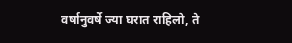वर्षानुवर्षे ज्या घरात राहिलो, ते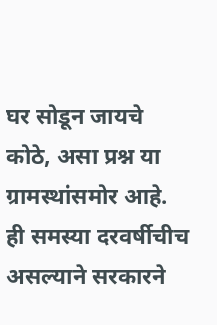घर सोडून जायचे कोठे, असा प्रश्न या ग्रामस्थांसमोर आहे. ही समस्या दरवर्षीचीच असल्याने सरकारने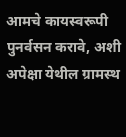आमचे कायस्वरूपी पुनर्वसन करावे, अशी अपेक्षा येथील ग्रामस्थ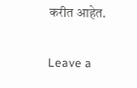करीत आहेत.

Leave a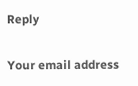Reply

Your email address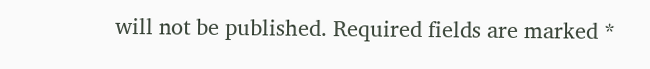will not be published. Required fields are marked *